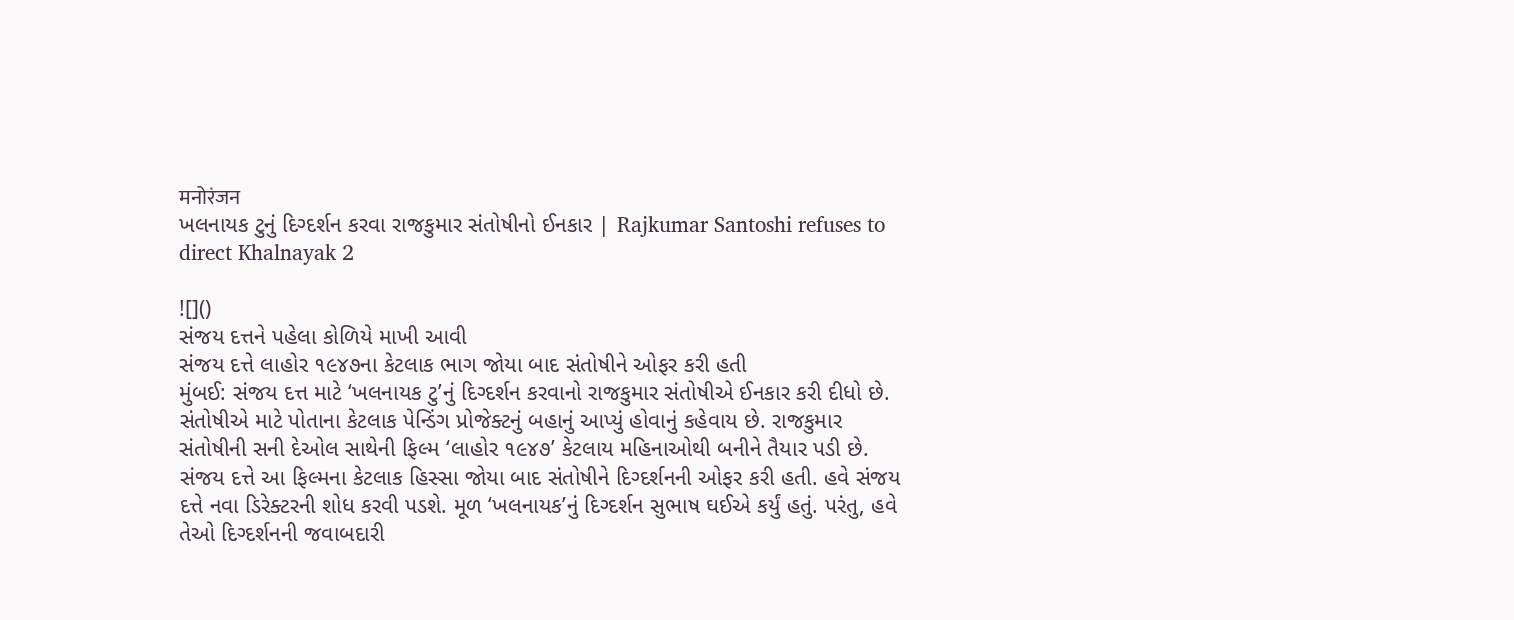मनोरंजन
ખલનાયક ટુનું દિગ્દર્શન કરવા રાજકુમાર સંતોષીનો ઈનકાર | Rajkumar Santoshi refuses to direct Khalnayak 2

![]()
સંજય દત્તને પહેલા કોળિયે માખી આવી
સંજય દત્તે લાહોર ૧૯૪૭ના કેટલાક ભાગ જોયા બાદ સંતોષીને ઓફર કરી હતી
મુંબઈ: સંજય દત્ત માટે ‘ખલનાયક ટુ’નું દિગ્દર્શન કરવાનો રાજકુમાર સંતોષીએ ઈનકાર કરી દીધો છે. સંતોષીએ માટે પોતાના કેટલાક પેન્ડિંગ પ્રોજેક્ટનું બહાનું આપ્યું હોવાનું કહેવાય છે. રાજકુમાર સંતોષીની સની દેઓલ સાથેની ફિલ્મ ‘લાહોર ૧૯૪૭’ કેટલાય મહિનાઓથી બનીને તૈયાર પડી છે. સંજય દત્તે આ ફિલ્મના કેટલાક હિસ્સા જોયા બાદ સંતોષીને દિગ્દર્શનની ઓફર કરી હતી. હવે સંજય દત્તે નવા ડિરેક્ટરની શોધ કરવી પડશે. મૂળ ‘ખલનાયક’નું દિગ્દર્શન સુભાષ ઘઈએ કર્યું હતું. પરંતુ, હવે તેઓ દિગ્દર્શનની જવાબદારી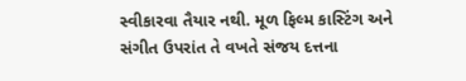સ્વીકારવા તૈયાર નથી. મૂળ ફિલ્મ કાસ્ટિંગ અને સંગીત ઉપરાંત તે વખતે સંજય દત્તના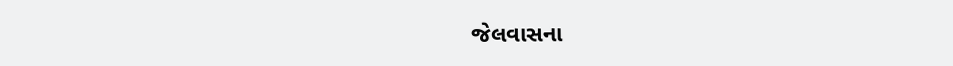જેલવાસના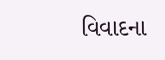વિવાદના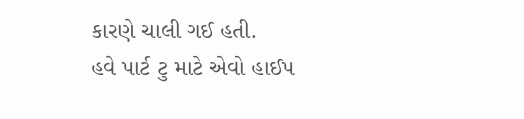કારણે ચાલી ગઈ હતી.
હવે પાર્ટ ટુ માટે એવો હાઈપ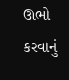ઊભો કરવાનું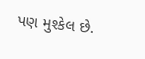પણ મુશ્કેલ છે.